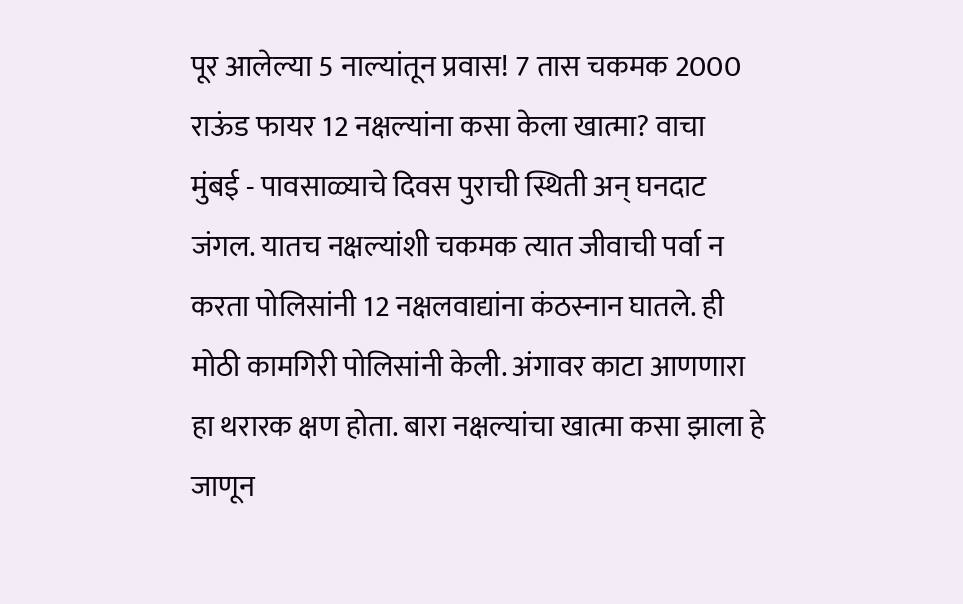पूर आलेल्या 5 नाल्यांतून प्रवास! 7 तास चकमक 2000 राऊंड फायर 12 नक्षल्यांना कसा केला खात्मा? वाचा
मुंबई - पावसाळ्याचे दिवस पुराची स्थिती अन् घनदाट जंगल. यातच नक्षल्यांशी चकमक त्यात जीवाची पर्वा न करता पोलिसांनी 12 नक्षलवाद्यांना कंठस्नान घातले. ही मोठी कामगिरी पोलिसांनी केली. अंगावर काटा आणणारा हा थरारक क्षण होता. बारा नक्षल्यांचा खात्मा कसा झाला हे जाणून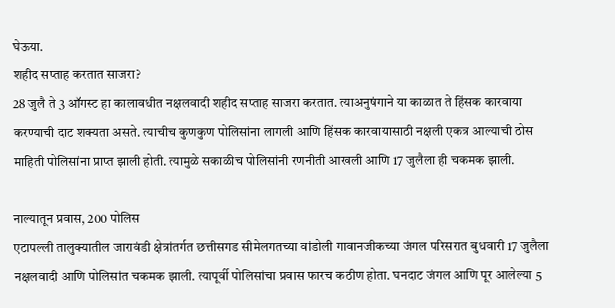घेऊया.
शहीद सप्ताह करतात साजरा?
28 जुलै ते 3 ऑगस्ट हा कालावधीत नक्षलवादी शहीद सप्ताह साजरा करतात. त्याअनुषंगाने या काळात ते हिंसक कारवाया करण्याची दाट शक्यता असते. त्याचीच कुणकुण पोलिसांना लागली आणि हिंसक कारवायासाठी नक्षली एकत्र आल्याची ठोस माहिती पोलिसांना प्राप्त झाली होती. त्यामुळे सकाळीच पोलिसांनी रणनीती आखली आणि 17 जुलैला ही चकमक झाली.

नाल्यातून प्रवास, 200 पोलिस
एटापल्ली तालुक्यातील जारावंडी क्षेत्रांतर्गत छत्तीसगड सीमेलगतच्या वांडोली गावानजीकच्या जंगल परिसरात बुधवारी 17 जुलैला नक्षलवादी आणि पोलिसांत चकमक झाली. त्यापूर्वी पोलिसांचा प्रवास फारच कठीण होता. घनदाट जंगल आणि पूर आलेल्या 5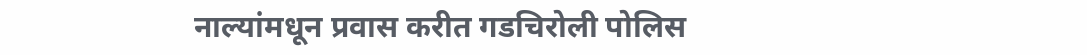नाल्यांमधून प्रवास करीत गडचिरोली पोलिस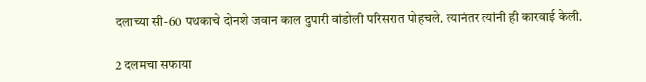दलाच्या सी-60 पथकाचे दोनशे जवान काल दुपारी वांडोली परिसरात पोहचले. त्यानंतर त्यांनी ही कारवाई केली.

2 दलमचा सफाया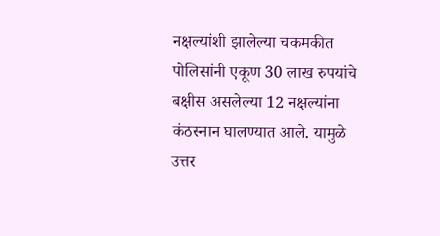नक्षल्यांशी झालेल्या चकमकीत पोलिसांनी एकूण 30 लाख रुपयांचे बक्षीस असलेल्या 12 नक्षल्यांना कंठस्नान घालण्यात आले. यामुळे उत्तर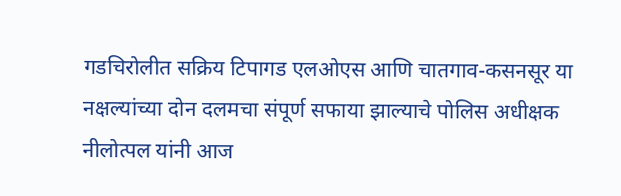गडचिरोलीत सक्रिय टिपागड एलओएस आणि चातगाव-कसनसूर या नक्षल्यांच्या दोन दलमचा संपूर्ण सफाया झाल्याचे पोलिस अधीक्षक नीलोत्पल यांनी आज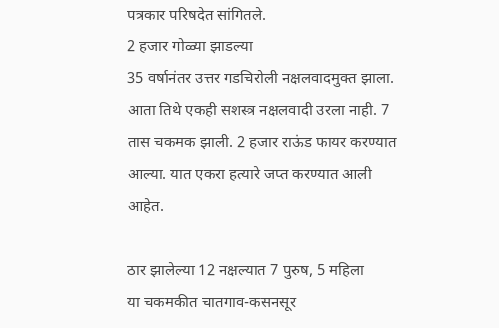पत्रकार परिषदेत सांगितले.
2 हजार गोळ्या झाडल्या
35 वर्षानंतर उत्तर गडचिरोली नक्षलवादमुक्त झाला. आता तिथे एकही सशस्त्र नक्षलवादी उरला नाही. 7 तास चकमक झाली. 2 हजार राऊंड फायर करण्यात आल्या. यात एकरा हत्यारे जप्त करण्यात आली आहेत.

ठार झालेल्या 12 नक्षल्यात 7 पुरुष, 5 महिला
या चकमकीत चातगाव-कसनसूर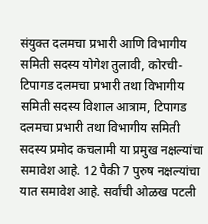संयुक्त दलमचा प्रभारी आणि विभागीय समिती सदस्य योगेश तुलावी, कोरची-टिपागड दलमचा प्रभारी तथा विभागीय समिती सदस्य विशाल आत्राम, टिपागड दलमचा प्रभारी तथा विभागीय समिती सदस्य प्रमोद कचलामी या प्रमुख नक्षल्यांचा समावेश आहे. 12 पैकी 7 पुरुष नक्षल्यांचा यात समावेश आहे. सर्वांची ओळख पटली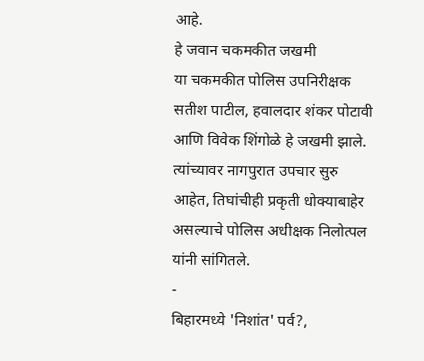आहे.
हे जवान चकमकीत जखमी
या चकमकीत पोलिस उपनिरीक्षक सतीश पाटील, हवालदार शंकर पोटावी आणि विवेक शिंगोळे हे जखमी झाले. त्यांच्यावर नागपुरात उपचार सुरु आहेत, तिघांचीही प्रकृती धोक्याबाहेर असल्याचे पोलिस अधीक्षक निलोत्पल यांनी सांगितले.
-
बिहारमध्ये 'निशांत' पर्व?,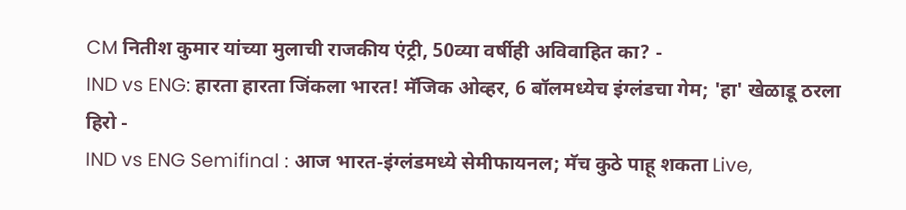CM नितीश कुमार यांच्या मुलाची राजकीय एंट्री, 50व्या वर्षीही अविवाहित का? -
IND vs ENG: हारता हारता जिंकला भारत! मॅजिक ओव्हर, 6 बॉलमध्येच इंग्लंडचा गेम; 'हा' खेळाडू ठरला हिरो -
IND vs ENG Semifinal : आज भारत-इंग्लंडमध्ये सेमीफायनल; मॅच कुठे पाहू शकता Live,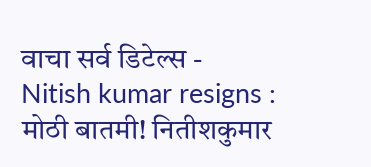वाचा सर्व डिटेल्स -
Nitish kumar resigns : मोठी बातमी! नितीशकुमार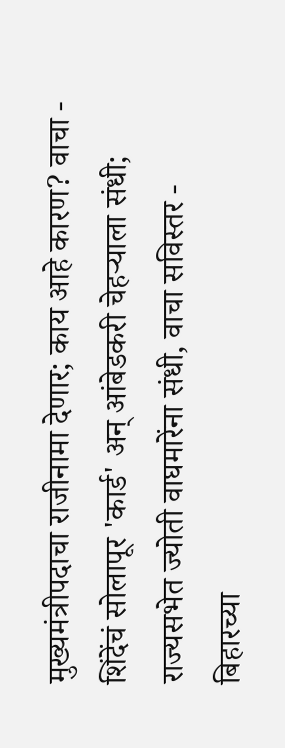मुख्यमंत्रीपदाचा राजीनामा देणार; काय आहे कारण? वाचा -
शिंदेंचं सोलापूर 'कार्ड' अन् आंबेडकरी चेहऱ्याला संधी; राज्यसभेत ज्योती वाघमारेंना संधी, वाचा सविस्तर -
बिहारच्या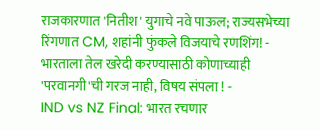राजकारणात 'नितीश' युगाचे नवे पाऊल; राज्यसभेच्या रिंगणात CM, शहांनी फुंकले विजयाचे रणशिंग! -
भारताला तेल खरेदी करण्यासाठी कोणाच्याही 'परवानगी'ची गरज नाही, विषय संपला ! -
IND vs NZ Final: भारत रचणार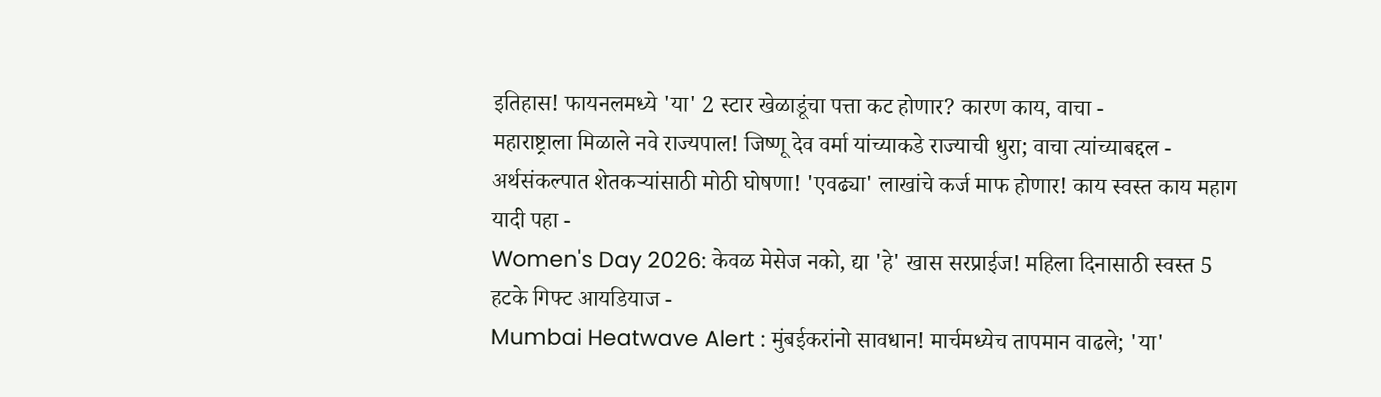इतिहास! फायनलमध्ये 'या' 2 स्टार खेळाडूंचा पत्ता कट होणार? कारण काय, वाचा -
महाराष्ट्राला मिळाले नवे राज्यपाल! जिष्णू देव वर्मा यांच्याकडे राज्याची धुरा; वाचा त्यांच्याबद्दल -
अर्थसंकल्पात शेतकऱ्यांसाठी मोठी घोषणा! 'एवढ्या' लाखांचे कर्ज माफ होणार! काय स्वस्त काय महाग यादी पहा -
Women's Day 2026: केवळ मेसेज नको, द्या 'हे' खास सरप्राईज! महिला दिनासाठी स्वस्त 5 हटके गिफ्ट आयडियाज -
Mumbai Heatwave Alert : मुंबईकरांनो सावधान! मार्चमध्येच तापमान वाढले; 'या'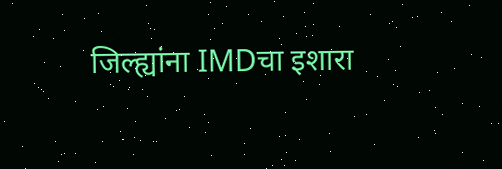जिल्ह्यांना IMDचा इशारा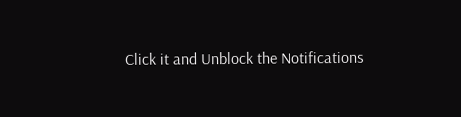Click it and Unblock the Notifications